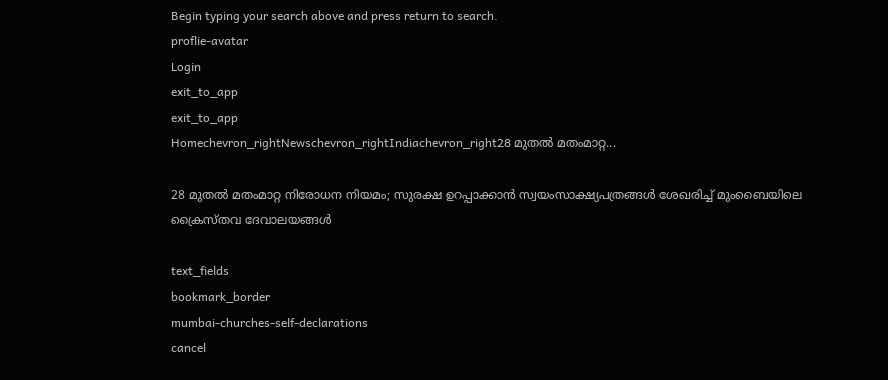Begin typing your search above and press return to search.
proflie-avatar
Login
exit_to_app
exit_to_app
Homechevron_rightNewschevron_rightIndiachevron_right28 മുതൽ മതംമാറ്റ...

28 മുതൽ മതംമാറ്റ നിരോധന നിയമം; സുരക്ഷ ഉറപ്പാക്കാൻ സ്വയംസാക്ഷ്യപത്രങ്ങൾ ശേഖരിച്ച് മുംബൈയിലെ ക്രൈസ്തവ ദേവാലയങ്ങൾ

text_fields
bookmark_border
mumbai-churches-self-declarations
cancel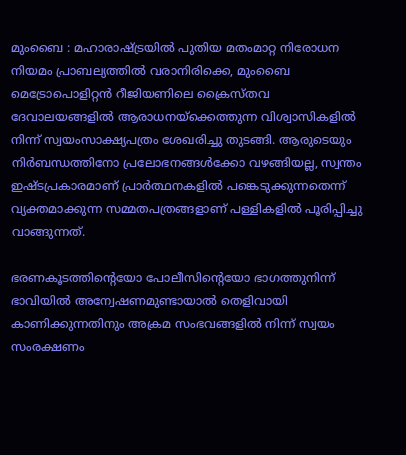മുംബൈ : മഹാരാഷ്ട്രയിൽ പുതിയ മതംമാറ്റ നിരോധന നിയമം പ്രാബല്യത്തിൽ വരാനിരിക്കെ, മുംബൈ മെട്രോപൊളിറ്റൻ റീജിയണിലെ ക്രൈസ്തവ ദേവാലയങ്ങളിൽ ആരാധനയ്‌ക്കെത്തുന്ന വിശ്വാസികളിൽ നിന്ന് സ്വയംസാക്ഷ്യപത്രം ശേഖരിച്ചു തുടങ്ങി. ആരുടെയും നിർബന്ധത്തിനോ പ്രലോഭനങ്ങൾക്കോ വഴങ്ങിയല്ല, സ്വന്തം ഇഷ്ടപ്രകാരമാണ് പ്രാർത്ഥനകളിൽ പങ്കെടുക്കുന്നതെന്ന് വ്യക്തമാക്കുന്ന സമ്മതപത്രങ്ങളാണ് പള്ളികളിൽ പൂരിപ്പിച്ചു വാങ്ങുന്നത്.

ഭരണകൂടത്തിന്റെയോ പോലീസിന്റെയോ ഭാഗത്തുനിന്ന് ഭാവിയിൽ അന്വേഷണമുണ്ടായാൽ തെളിവായി കാണിക്കുന്നതിനും അക്രമ സംഭവങ്ങളിൽ നിന്ന് സ്വയം സംരക്ഷണം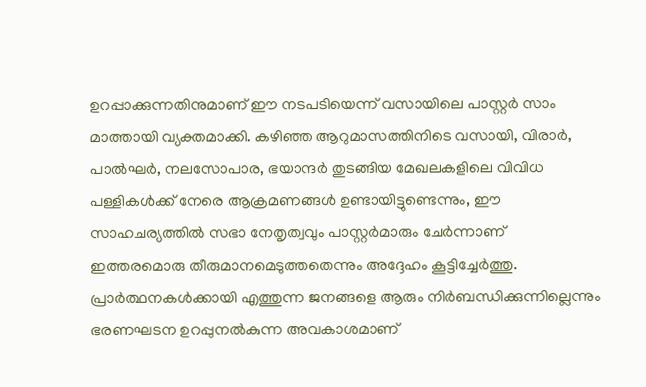ഉറപ്പാക്കുന്നതിനുമാണ് ഈ നടപടിയെന്ന് വസായിലെ പാസ്റ്റർ സാം മാത്തായി വ്യക്തമാക്കി. കഴിഞ്ഞ ആറുമാസത്തിനിടെ വസായി, വിരാർ, പാൽഘർ, നലസോപാര, ഭയാന്ദർ തുടങ്ങിയ മേഖലകളിലെ വിവിധ പള്ളികൾക്ക് നേരെ ആക്രമണങ്ങൾ ഉണ്ടായിട്ടുണ്ടെന്നും, ഈ സാഹചര്യത്തിൽ സഭാ നേതൃത്വവും പാസ്റ്റർമാരും ചേർന്നാണ് ഇത്തരമൊരു തീരുമാനമെടുത്തതെന്നും അദ്ദേഹം കൂട്ടിച്ചേർത്തു. പ്രാർത്ഥനകൾക്കായി എത്തുന്ന ജനങ്ങളെ ആരും നിർബന്ധിക്കുന്നില്ലെന്നും ഭരണഘടന ഉറപ്പുനൽകുന്ന അവകാശമാണ്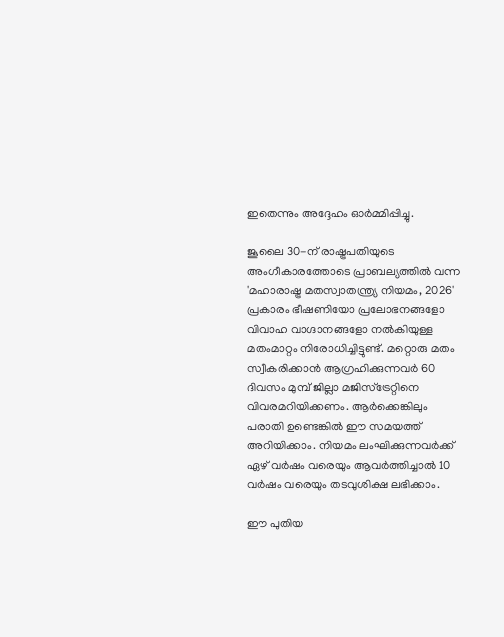ഇതെന്നും അദ്ദേഹം ഓർമ്മിപ്പിച്ചു.

ജൂലൈ 30-ന് രാഷ്ട്രപതിയുടെ അംഗീകാരത്തോടെ പ്രാബല്യത്തിൽ വന്ന 'മഹാരാഷ്ട്ര മതസ്വാതന്ത്ര്യ നിയമം, 2026' പ്രകാരം ഭീഷണിയോ പ്രലോഭനങ്ങളോ വിവാഹ വാഗ്ദാനങ്ങളോ നൽകിയുള്ള മതംമാറ്റം നിരോധിച്ചിട്ടുണ്ട്. മറ്റൊരു മതം സ്വീകരിക്കാൻ ആഗ്രഹിക്കുന്നവർ 60 ദിവസം മുമ്പ് ജില്ലാ മജിസ്ട്രേറ്റിനെ വിവരമറിയിക്കണം. ആർക്കെങ്കിലും പരാതി ഉണ്ടെങ്കിൽ ഈ സമയത്ത് അറിയിക്കാം. നിയമം ലംഘിക്കുന്നവർക്ക് ഏഴ് വർഷം വരെയും ആവർത്തിച്ചാൽ 10 വർഷം വരെയും തടവുശിക്ഷ ലഭിക്കാം.

ഈ പുതിയ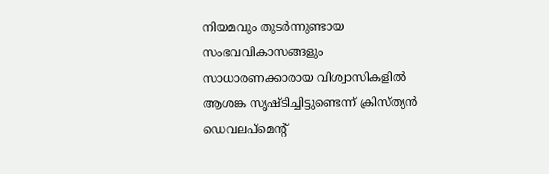നിയമവും തുടർന്നുണ്ടായ സംഭവവികാസങ്ങളും സാധാരണക്കാരായ വിശ്വാസികളിൽ ആശങ്ക സൃഷ്ടിച്ചിട്ടുണ്ടെന്ന് ക്രിസ്ത്യൻ ഡെവലപ്‌മെന്റ്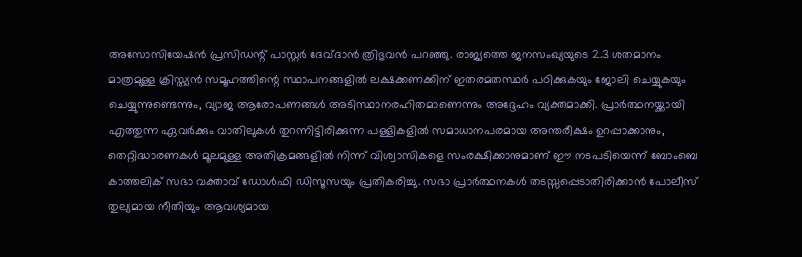അസോസിയേഷൻ പ്രസിഡന്റ് പാസ്റ്റർ ദേവ്ദാൻ ത്രിഭുവൻ പറഞ്ഞു. രാജ്യത്തെ ജനസംഖ്യയുടെ 2.3 ശതമാനം മാത്രമുള്ള ക്രിസ്ത്യൻ സമൂഹത്തിന്റെ സ്ഥാപനങ്ങളിൽ ലക്ഷക്കണക്കിന് ഇതരമതസ്ഥർ പഠിക്കുകയും ജോലി ചെയ്യുകയും ചെയ്യുന്നുണ്ടെന്നും, വ്യാജ ആരോപണങ്ങൾ അടിസ്ഥാനരഹിതമാണെന്നും അദ്ദേഹം വ്യക്തമാക്കി. പ്രാർത്ഥനയ്ക്കായി എത്തുന്ന ഏവർക്കും വാതിലുകൾ തുറന്നിട്ടിരിക്കുന്ന പള്ളികളിൽ സമാധാനപരമായ അന്തരീക്ഷം ഉറപ്പാക്കാനും, തെറ്റിദ്ധാരണകൾ മൂലമുള്ള അതിക്രമങ്ങളിൽ നിന്ന് വിശ്വാസികളെ സംരക്ഷിക്കാനുമാണ് ഈ നടപടിയെന്ന് ബോംബെ കാത്തലിക് സഭാ വക്താവ് ഡോൾഫി ഡിസൂസയും പ്രതികരിച്ചു. സഭാ പ്രാർത്ഥനകൾ തടസ്സപ്പെടാതിരിക്കാൻ പോലീസ് തുല്യമായ നീതിയും ആവശ്യമായ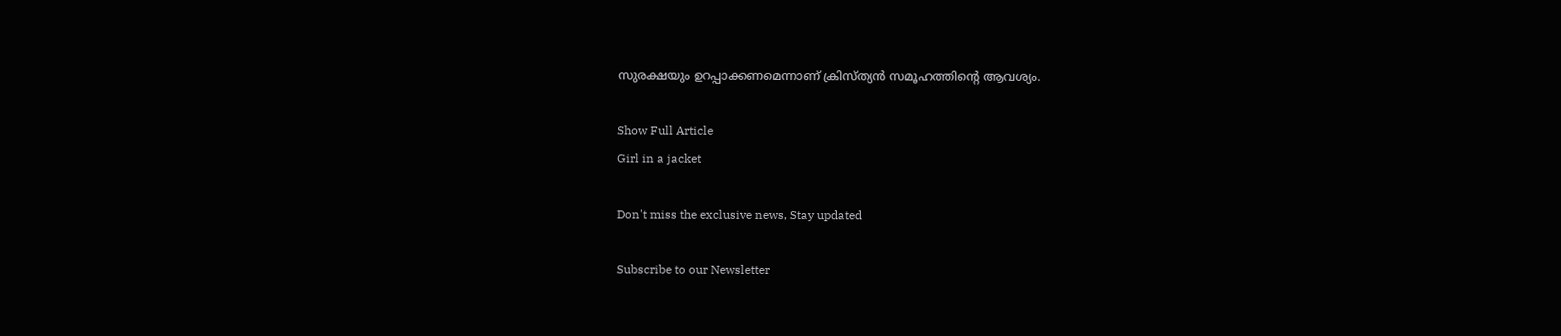സുരക്ഷയും ഉറപ്പാക്കണമെന്നാണ് ക്രിസ്ത്യൻ സമൂഹത്തിന്റെ ആവശ്യം.

Show Full Article
Girl in a jacket

Don't miss the exclusive news, Stay updated

Subscribe to our Newsletter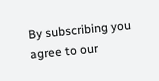By subscribing you agree to our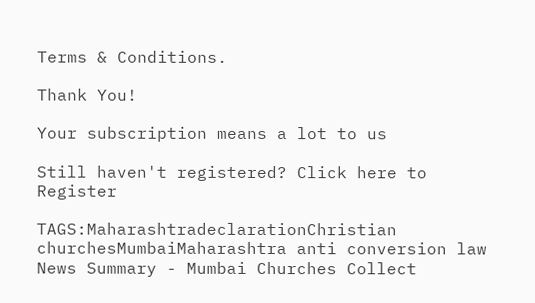Terms & Conditions.

Thank You!

Your subscription means a lot to us

Still haven't registered? Click here to Register

TAGS:MaharashtradeclarationChristian churchesMumbaiMaharashtra anti conversion law
News Summary - Mumbai Churches Collect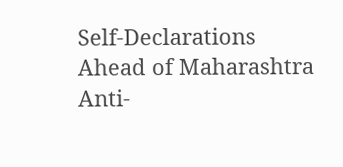Self-Declarations Ahead of Maharashtra Anti-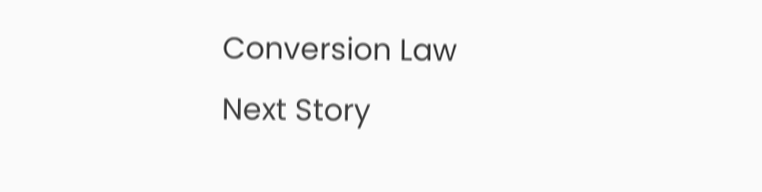Conversion Law
Next Story